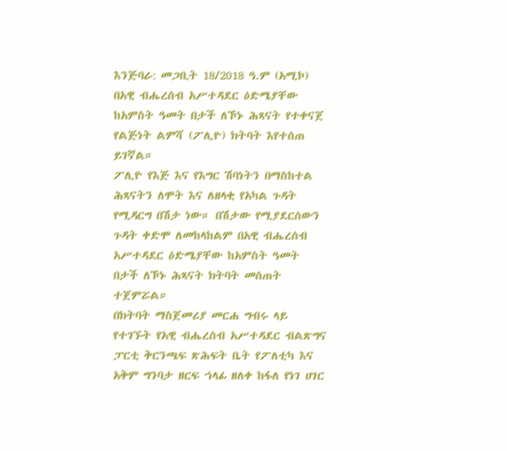እንጅባራ: መጋቢት 18/2018 ዓ.ም (አሚኮ) በአዊ ብሔረሰብ አሥተዳደር ዕድሜያቸው ከአምስት ዓመት በታች ለኾኑ ሕጻናት የተቀናጀ የልጅነት ልምሻ (ፖሊዮ) ክትባት እየተሰጠ ይገኛል።
ፖሊዮ የእጅ እና የእግር ሽባነትን በማስከተል ሕጻናትን ለሞት እና ለዘላቂ የአካል ጉዳት የሚዳርግ በሽታ ነው። በሽታው የሚያደርሰውን ጉዳት ቀድሞ ለመከላከልም በአዊ ብሔረሰብ አሥተዳደር ዕድሜያቸው ከአምስት ዓመት በታች ለኾኑ ሕጻናት ክትባት መሰጠት ተጀምሯል።
በክትባት ማስጀመሪያ መርሐ ግብሩ ላይ የተገኙት የአዊ ብሔረሰብ አሥተዳደር ብልጽግና ፓርቲ ቅርንጫፍ ጽሕፍት ቤት የፖለቲካ እና አቅም ግንባታ ዘርፍ ኀላፊ ዘለቀ ከፋለ የነገ ሀገር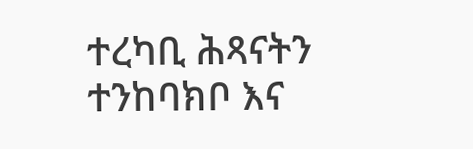ተረካቢ ሕጻናትን ተንከባክቦ እና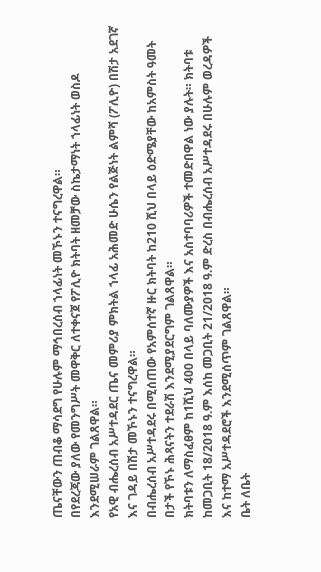ጤናቸውን ጠብቆ ማሳደግ የሁሉም ማኅበረሰብ ኀላፊነት መኾኑን ተናግረዋል።
በየደረጃው ያለው የመንግሥት መዋቅር ለተቀናጀ የፖሊዮ ክትባት ዘመቻው ስኬታማነት ኀላፊነት ወስዶ እንደሚሠራም ገልጸዋል።
የአዊ ብሔረሰብ አሥተዳደር ጤና መምሪያ ምክትል ኀላፊ አሕመድ ሁሴን የልጅነት ልምሻ (ፖሊዮ) በሽታ አደገኛ እና ገዳይ በሽታ መኾኑን ተናግረዋል።
በብሔረሰብ አሥተዳደሩ በሚሰጠው የአምሰተኛ ዙር ክትባት ከ210 ሺህ በላይ ዕድሜያቸው ከአምስት ዓመት በታች የኾኑ ሕጻናትን ተደራሽ እንደሚያደርግም ገልጸዋል።
ክትባቱን ለማስፈፀም ከ1ሺህ 400 በላይ ባለሙያዎች እና አስተባባሪዎች ተመድበዋል ነው ያሉት። ክትባቱ ከመጋቢት 18/2018 ዓ.ም እሰከ መጋቢት 21/2018 ዓ.ም ድረስ በብሔረሰብ አሥተዳደሩ በሁሉም ወረዳዎች እና ከተማ አሥተዳደሮች እንደሚሰጥም ገልጸዋል።
ቤት ለቤት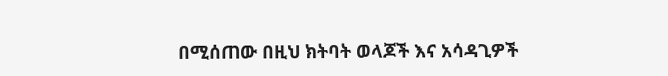በሚሰጠው በዚህ ክትባት ወላጆች እና አሳዳጊዎች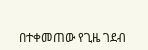በተቀመጠው የጊዜ ገደብ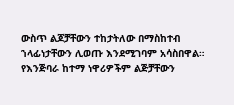ውስጥ ልጆቻቸውን ተከታትለው በማስከተብ ኀላፊነታቸውን ሊወጡ እንደሚገባም አሳስበዋል።
የእንጅባራ ከተማ ነዋሪዎችም ልጅቻቸውን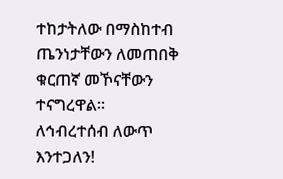ተከታትለው በማስከተብ ጤንነታቸውን ለመጠበቅ ቁርጠኛ መኾናቸውን ተናግረዋል።
ለኅብረተሰብ ለውጥ እንተጋለን!